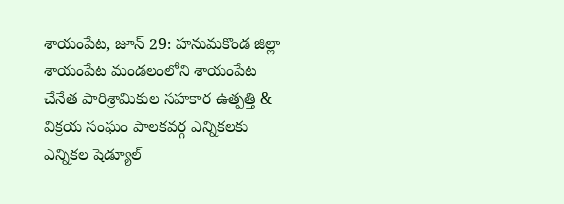శాయంపేట, జూన్ 29: హనుమకొండ జిల్లా శాయంపేట మండలంలోని శాయంపేట చేనేత పారిశ్రామికుల సహకార ఉత్పత్తి & విక్రయ సంఘం పాలకవర్గ ఎన్నికలకు ఎన్నికల షెడ్యూల్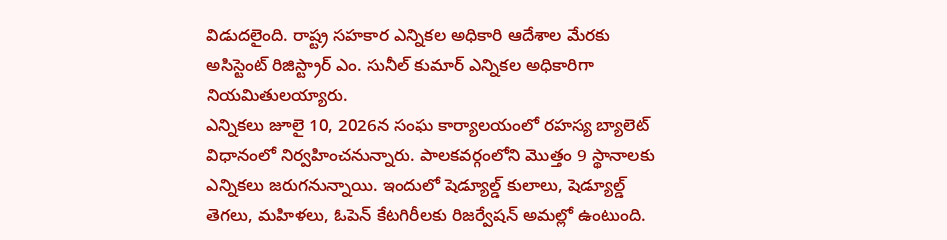విడుదలైంది. రాష్ట్ర సహకార ఎన్నికల అధికారి ఆదేశాల మేరకు అసిస్టెంట్ రిజిస్ట్రార్ ఎం. సునీల్ కుమార్ ఎన్నికల అధికారిగా నియమితులయ్యారు.
ఎన్నికలు జూలై 10, 2026న సంఘ కార్యాలయంలో రహస్య బ్యాలెట్ విధానంలో నిర్వహించనున్నారు. పాలకవర్గంలోని మొత్తం 9 స్థానాలకు ఎన్నికలు జరుగనున్నాయి. ఇందులో షెడ్యూల్డ్ కులాలు, షెడ్యూల్డ్ తెగలు, మహిళలు, ఓపెన్ కేటగిరీలకు రిజర్వేషన్ అమల్లో ఉంటుంది.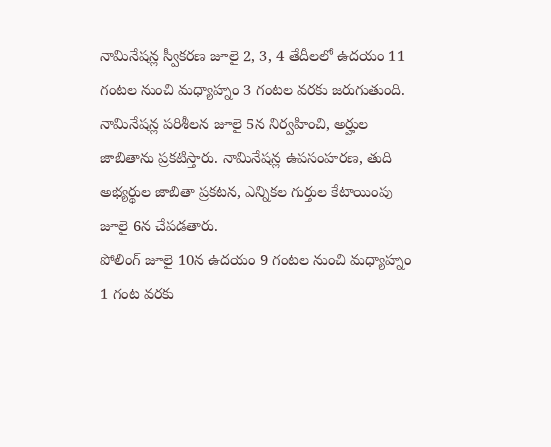నామినేషన్ల స్వీకరణ జూలై 2, 3, 4 తేదీలలో ఉదయం 11 గంటల నుంచి మధ్యాహ్నం 3 గంటల వరకు జరుగుతుంది. నామినేషన్ల పరిశీలన జూలై 5న నిర్వహించి, అర్హుల జాబితాను ప్రకటిస్తారు. నామినేషన్ల ఉపసంహరణ, తుది అభ్యర్థుల జాబితా ప్రకటన, ఎన్నికల గుర్తుల కేటాయింపు జూలై 6న చేపడతారు.
పోలింగ్ జూలై 10న ఉదయం 9 గంటల నుంచి మధ్యాహ్నం 1 గంట వరకు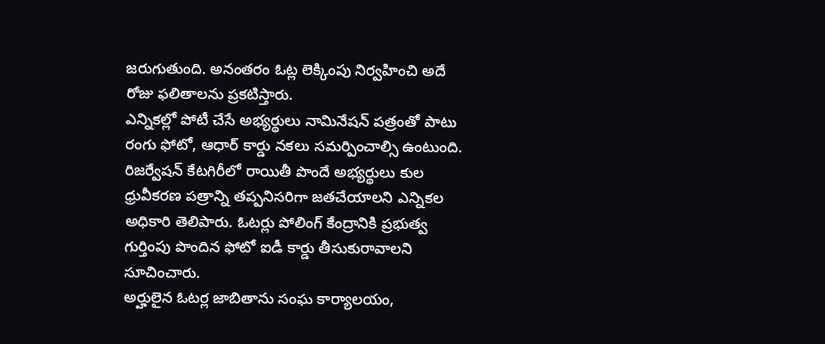జరుగుతుంది. అనంతరం ఓట్ల లెక్కింపు నిర్వహించి అదే రోజు ఫలితాలను ప్రకటిస్తారు.
ఎన్నికల్లో పోటీ చేసే అభ్యర్థులు నామినేషన్ పత్రంతో పాటు రంగు ఫోటో, ఆధార్ కార్డు నకలు సమర్పించాల్సి ఉంటుంది. రిజర్వేషన్ కేటగిరీలో రాయితీ పొందే అభ్యర్థులు కుల ధ్రువీకరణ పత్రాన్ని తప్పనిసరిగా జతచేయాలని ఎన్నికల అధికారి తెలిపారు. ఓటర్లు పోలింగ్ కేంద్రానికి ప్రభుత్వ గుర్తింపు పొందిన ఫోటో ఐడీ కార్డు తీసుకురావాలని సూచించారు.
అర్హులైన ఓటర్ల జాబితాను సంఘ కార్యాలయం,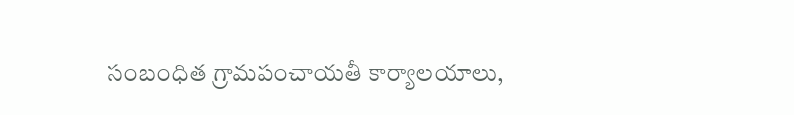సంబంధిత గ్రామపంచాయతీ కార్యాలయాలు,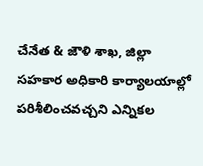చేనేత & జౌళి శాఖ, జిల్లా సహకార అధికారి కార్యాలయాల్లో పరిశీలించవచ్చని ఎన్నికల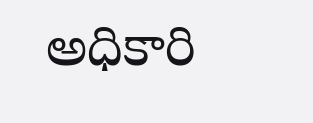అధికారి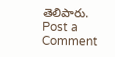తెలిపారు.
Post a Comment